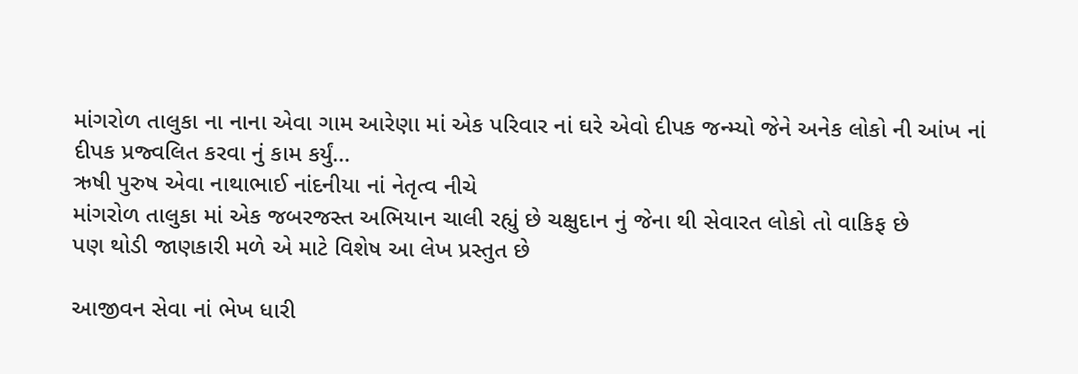માંગરોળ તાલુકા ના નાના એવા ગામ આરેણા માં એક પરિવાર નાં ઘરે એવો દીપક જન્મ્યો જેને અનેક લોકો ની આંખ નાં દીપક પ્રજ્વલિત કરવા નું કામ કર્યું…
ઋષી પુરુષ એવા નાથાભાઈ નાંદનીયા નાં નેતૃત્વ નીચે
માંગરોળ તાલુકા માં એક જબરજસ્ત અભિયાન ચાલી રહ્યું છે ચક્ષુદાન નું જેના થી સેવારત લોકો તો વાકિફ છે
પણ થોડી જાણકારી મળે એ માટે વિશેષ આ લેખ પ્રસ્તુત છે

આજીવન સેવા નાં ભેખ ધારી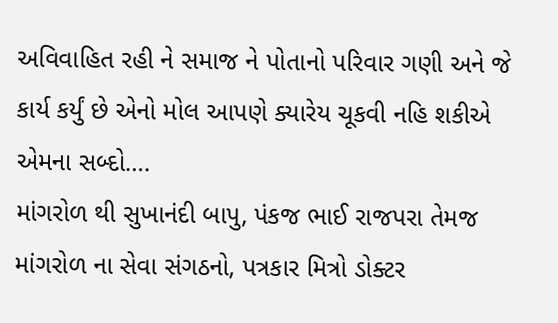અવિવાહિત રહી ને સમાજ ને પોતાનો પરિવાર ગણી અને જે કાર્ય કર્યું છે એનો મોલ આપણે ક્યારેય ચૂકવી નહિ શકીએ
એમના સબ્દો….
માંગરોળ થી સુખાનંદી બાપુ, પંકજ ભાઈ રાજપરા તેમજ માંગરોળ ના સેવા સંગઠનો, પત્રકાર મિત્રો ડોક્ટર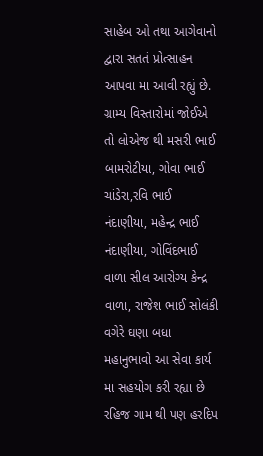સાહેબ ઓ તથા આગેવાનો દ્વારા સતતં પ્રોત્સાહન આપવા મા આવી રહ્યું છે.
ગ્રામ્ય વિસ્તારોમાં જોઈએ તો લોએજ થી મસરી ભાઈ બામરોટીયા, ગોવા ભાઈ ચાંડેરા,રવિ ભાઈ નંદાણીયા, મહેન્દ્ર ભાઈ નંદાણીયા, ગોવિંદભાઈ વાળા સીલ આરોગ્ય કેન્દ્ર વાળા, રાજેશ ભાઈ સોલંકી વગેરે ઘણા બધા મહાનુભાવો આ સેવા કાર્ય મા સહયોગ કરી રહ્યા છે રહિજ ગામ થી પણ હરદિપ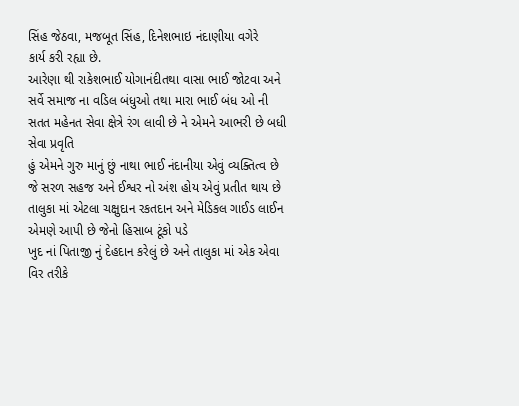સિંહ જેઠવા, મજબૂત સિંહ, દિનેશભાઇ નંદાણીયા વગેરે
કાર્ય કરી રહ્યા છે.
આરેણા થી રાકેશભાઈ યોગાનંદીતથા વાસા ભાઈ જોટવા અને સર્વે સમાજ ના વડિલ બંધુઓ તથા મારા ભાઈ બંધ ઓ ની સતત મહેનત સેવા ક્ષેત્રે રંગ લાવી છે ને એમને આભરી છે બધી સેવા પ્રવૃતિ
હું એમને ગુરુ માનું છું નાથા ભાઈ નંદાનીયા એવું વ્યક્તિત્વ છે જે સરળ સહજ અને ઈશ્વર નો અંશ હોય એવું પ્રતીત થાય છે
તાલુકા માં એટલા ચક્ષુદાન રકતદાન અને મેડિકલ ગાઈડ લાઈન એમણે આપી છે જેનો હિસાબ ટૂંકો પડે
ખુદ નાં પિતાજી નું દેહદાન કરેલું છે અને તાલુકા માં એક એવા વિર તરીકે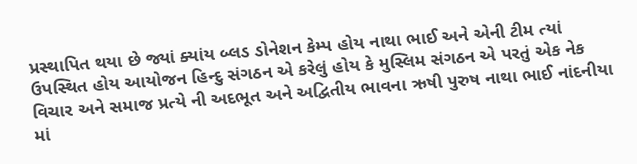પ્રસ્થાપિત થયા છે જ્યાં ક્યાંય બ્લડ ડોનેશન કેમ્પ હોય નાથા ભાઈ અને એની ટીમ ત્યાં ઉપસ્થિત હોય આયોજન હિન્દુ સંગઠન એ કરેલું હોય કે મુસ્લિમ સંગઠન એ પરતું એક નેક વિચાર અને સમાજ પ્રત્યે ની અદભૂત અને અદ્વિતીય ભાવના ઋષી પુરુષ નાથા ભાઈ નાંદનીયા માં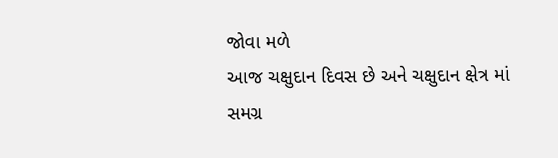જોવા મળે
આજ ચક્ષુદાન દિવસ છે અને ચક્ષુદાન ક્ષેત્ર માં સમગ્ર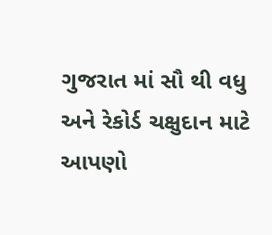ગુજરાત માં સૌ થી વધુ અને રેકોર્ડ ચક્ષુદાન માટે આપણો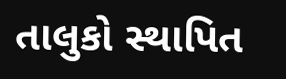તાલુકો સ્થાપિત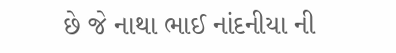છે જે નાથા ભાઈ નાંદનીયા ની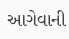આગેવાની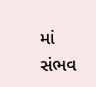માં સંભવ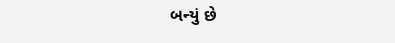બન્યું છે